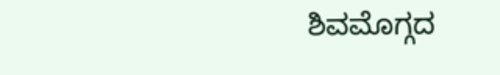ಶಿವಮೊಗ್ಗದ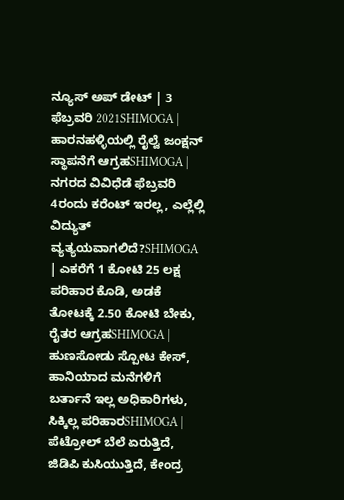ನ್ಯೂಸ್ ಅಪ್ ಡೇಟ್ | 3 ಫೆಬ್ರವರಿ 2021SHIMOGA | ಹಾರನಹಳ್ಳಿಯಲ್ಲಿ ರೈಲ್ವೆ ಜಂಕ್ಷನ್ ಸ್ಥಾಪನೆಗೆ ಆಗ್ರಹSHIMOGA | ನಗರದ ವಿವಿಧೆಡೆ ಫೆಬ್ರವರಿ 4ರಂದು ಕರೆಂಟ್ ಇರಲ್ಲ, ಎಲ್ಲೆಲ್ಲಿ ವಿದ್ಯುತ್ ವ್ಯತ್ಯಯವಾಗಲಿದೆ?SHIMOGA | ಎಕರೆಗೆ 1 ಕೋಟಿ 25 ಲಕ್ಷ ಪರಿಹಾರ ಕೊಡಿ, ಅಡಕೆ ತೋಟಕ್ಕೆ 2.50 ಕೋಟಿ ಬೇಕು, ರೈತರ ಆಗ್ರಹSHIMOGA | ಹುಣಸೋಡು ಸ್ಪೋಟ ಕೇಸ್, ಹಾನಿಯಾದ ಮನೆಗಳಿಗೆ ಬರ್ತಾನೆ ಇಲ್ಲ ಅಧಿಕಾರಿಗಳು, ಸಿಕ್ಕಿಲ್ಲ ಪರಿಹಾರSHIMOGA | ಪೆಟ್ರೋಲ್ ಬೆಲೆ ಏರುತ್ತಿದೆ, ಜಿಡಿಪಿ ಕುಸಿಯುತ್ತಿದೆ, ಕೇಂದ್ರ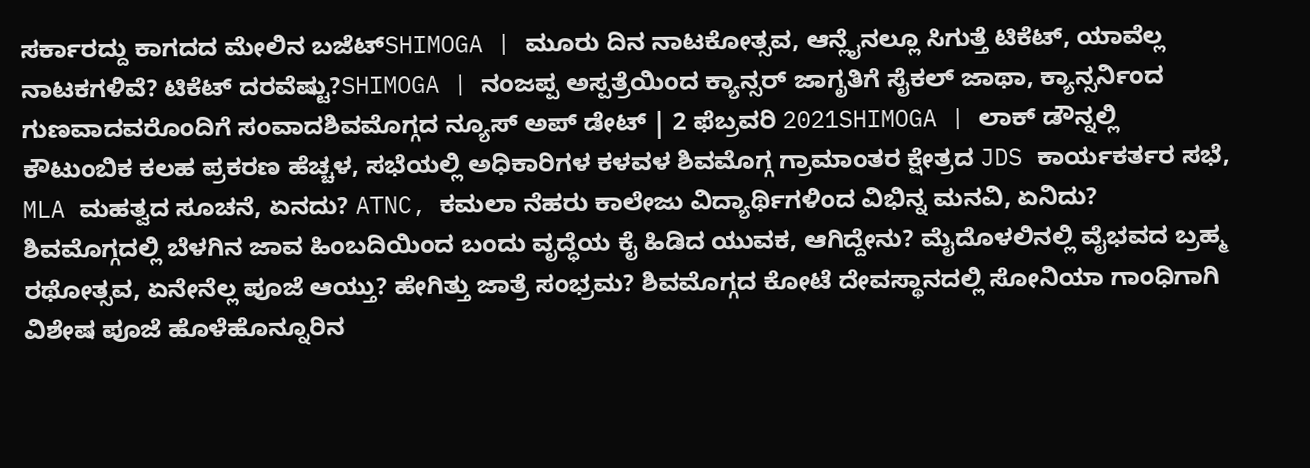ಸರ್ಕಾರದ್ದು ಕಾಗದದ ಮೇಲಿನ ಬಜೆಟ್SHIMOGA | ಮೂರು ದಿನ ನಾಟಕೋತ್ಸವ, ಆನ್ಲೈನಲ್ಲೂ ಸಿಗುತ್ತೆ ಟಿಕೆಟ್, ಯಾವೆಲ್ಲ ನಾಟಕಗಳಿವೆ? ಟಿಕೆಟ್ ದರವೆಷ್ಟು?SHIMOGA | ನಂಜಪ್ಪ ಅಸ್ಪತ್ರೆಯಿಂದ ಕ್ಯಾನ್ಸರ್ ಜಾಗೃತಿಗೆ ಸೈಕಲ್ ಜಾಥಾ, ಕ್ಯಾನ್ಸರ್ನಿಂದ ಗುಣವಾದವರೊಂದಿಗೆ ಸಂವಾದಶಿವಮೊಗ್ಗದ ನ್ಯೂಸ್ ಅಪ್ ಡೇಟ್ | 2 ಫೆಬ್ರವರಿ 2021SHIMOGA | ಲಾಕ್ ಡೌನ್ನಲ್ಲಿ ಕೌಟುಂಬಿಕ ಕಲಹ ಪ್ರಕರಣ ಹೆಚ್ಚಳ, ಸಭೆಯಲ್ಲಿ ಅಧಿಕಾರಿಗಳ ಕಳವಳ ಶಿವಮೊಗ್ಗ ಗ್ರಾಮಾಂತರ ಕ್ಷೇತ್ರದ JDS ಕಾರ್ಯಕರ್ತರ ಸಭೆ, MLA ಮಹತ್ವದ ಸೂಚನೆ, ಏನದು? ATNC, ಕಮಲಾ ನೆಹರು ಕಾಲೇಜು ವಿದ್ಯಾರ್ಥಿಗಳಿಂದ ವಿಭಿನ್ನ ಮನವಿ, ಏನಿದು? ಶಿವಮೊಗ್ಗದಲ್ಲಿ ಬೆಳಗಿನ ಜಾವ ಹಿಂಬದಿಯಿಂದ ಬಂದು ವೃದ್ಧೆಯ ಕೈ ಹಿಡಿದ ಯುವಕ, ಆಗಿದ್ದೇನು? ಮೈದೊಳಲಿನಲ್ಲಿ ವೈಭವದ ಬ್ರಹ್ಮ ರಥೋತ್ಸವ, ಏನೇನೆಲ್ಲ ಪೂಜೆ ಆಯ್ತು? ಹೇಗಿತ್ತು ಜಾತ್ರೆ ಸಂಭ್ರಮ? ಶಿವಮೊಗ್ಗದ ಕೋಟೆ ದೇವಸ್ಥಾನದಲ್ಲಿ ಸೋನಿಯಾ ಗಾಂಧಿಗಾಗಿ ವಿಶೇಷ ಪೂಜೆ ಹೊಳೆಹೊನ್ನೂರಿನ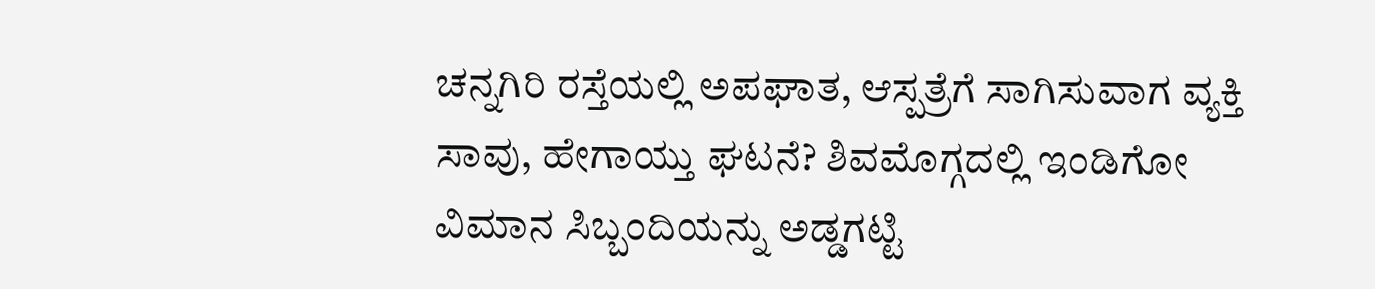ಚನ್ನಗಿರಿ ರಸ್ತೆಯಲ್ಲಿ ಅಪಘಾತ, ಆಸ್ಪತ್ರೆಗೆ ಸಾಗಿಸುವಾಗ ವ್ಯಕ್ತಿ ಸಾವು, ಹೇಗಾಯ್ತು ಘಟನೆ? ಶಿವಮೊಗ್ಗದಲ್ಲಿ ಇಂಡಿಗೋ ವಿಮಾನ ಸಿಬ್ಬಂದಿಯನ್ನು ಅಡ್ಡಗಟ್ಟಿ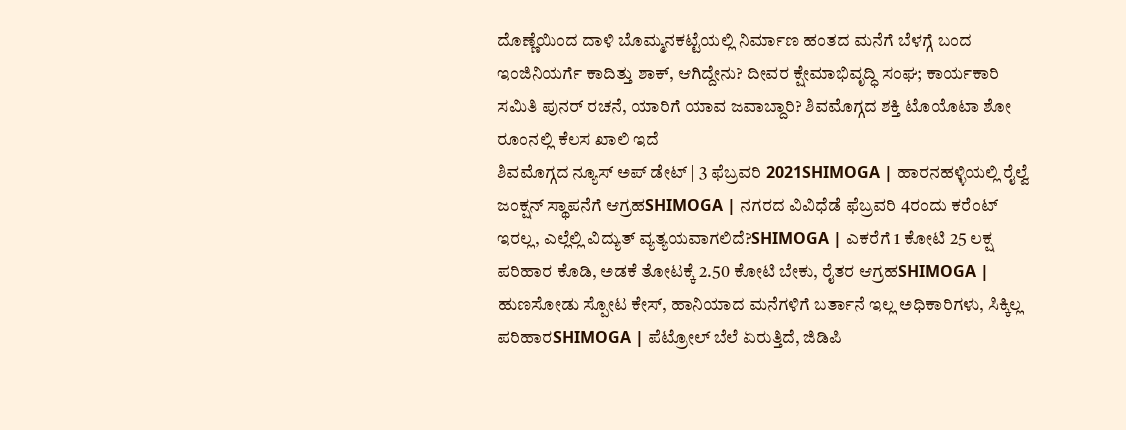ದೊಣ್ಣೆಯಿಂದ ದಾಳಿ ಬೊಮ್ಮನಕಟ್ಟೆಯಲ್ಲಿ ನಿರ್ಮಾಣ ಹಂತದ ಮನೆಗೆ ಬೆಳಗ್ಗೆ ಬಂದ ಇಂಜಿನಿಯರ್ಗೆ ಕಾದಿತ್ತು ಶಾಕ್, ಆಗಿದ್ದೇನು? ದೀವರ ಕ್ಷೇಮಾಭಿವೃದ್ಧಿ ಸಂಘ; ಕಾರ್ಯಕಾರಿ ಸಮಿತಿ ಪುನರ್ ರಚನೆ, ಯಾರಿಗೆ ಯಾವ ಜವಾಬ್ದಾರಿ? ಶಿವಮೊಗ್ಗದ ಶಕ್ತಿ ಟೊಯೊಟಾ ಶೋ ರೂಂನಲ್ಲಿ ಕೆಲಸ ಖಾಲಿ ಇದೆ
ಶಿವಮೊಗ್ಗದ ನ್ಯೂಸ್ ಅಪ್ ಡೇಟ್ | 3 ಫೆಬ್ರವರಿ 2021SHIMOGA | ಹಾರನಹಳ್ಳಿಯಲ್ಲಿ ರೈಲ್ವೆ ಜಂಕ್ಷನ್ ಸ್ಥಾಪನೆಗೆ ಆಗ್ರಹSHIMOGA | ನಗರದ ವಿವಿಧೆಡೆ ಫೆಬ್ರವರಿ 4ರಂದು ಕರೆಂಟ್ ಇರಲ್ಲ, ಎಲ್ಲೆಲ್ಲಿ ವಿದ್ಯುತ್ ವ್ಯತ್ಯಯವಾಗಲಿದೆ?SHIMOGA | ಎಕರೆಗೆ 1 ಕೋಟಿ 25 ಲಕ್ಷ ಪರಿಹಾರ ಕೊಡಿ, ಅಡಕೆ ತೋಟಕ್ಕೆ 2.50 ಕೋಟಿ ಬೇಕು, ರೈತರ ಆಗ್ರಹSHIMOGA | ಹುಣಸೋಡು ಸ್ಪೋಟ ಕೇಸ್, ಹಾನಿಯಾದ ಮನೆಗಳಿಗೆ ಬರ್ತಾನೆ ಇಲ್ಲ ಅಧಿಕಾರಿಗಳು, ಸಿಕ್ಕಿಲ್ಲ ಪರಿಹಾರSHIMOGA | ಪೆಟ್ರೋಲ್ ಬೆಲೆ ಏರುತ್ತಿದೆ, ಜಿಡಿಪಿ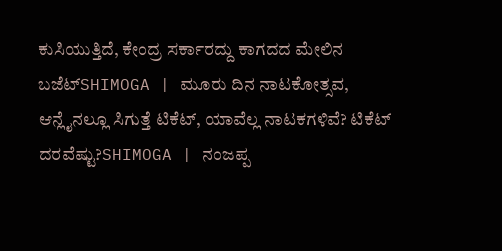ಕುಸಿಯುತ್ತಿದೆ, ಕೇಂದ್ರ ಸರ್ಕಾರದ್ದು ಕಾಗದದ ಮೇಲಿನ ಬಜೆಟ್SHIMOGA | ಮೂರು ದಿನ ನಾಟಕೋತ್ಸವ, ಆನ್ಲೈನಲ್ಲೂ ಸಿಗುತ್ತೆ ಟಿಕೆಟ್, ಯಾವೆಲ್ಲ ನಾಟಕಗಳಿವೆ? ಟಿಕೆಟ್ ದರವೆಷ್ಟು?SHIMOGA | ನಂಜಪ್ಪ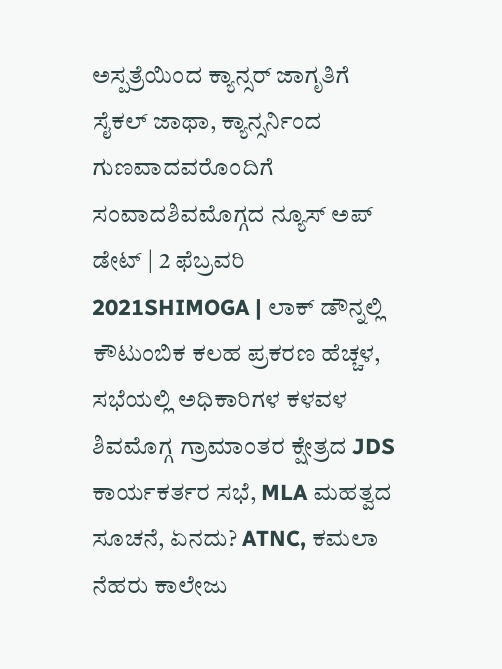ಅಸ್ಪತ್ರೆಯಿಂದ ಕ್ಯಾನ್ಸರ್ ಜಾಗೃತಿಗೆ ಸೈಕಲ್ ಜಾಥಾ, ಕ್ಯಾನ್ಸರ್ನಿಂದ ಗುಣವಾದವರೊಂದಿಗೆ ಸಂವಾದಶಿವಮೊಗ್ಗದ ನ್ಯೂಸ್ ಅಪ್ ಡೇಟ್ | 2 ಫೆಬ್ರವರಿ 2021SHIMOGA | ಲಾಕ್ ಡೌನ್ನಲ್ಲಿ ಕೌಟುಂಬಿಕ ಕಲಹ ಪ್ರಕರಣ ಹೆಚ್ಚಳ, ಸಭೆಯಲ್ಲಿ ಅಧಿಕಾರಿಗಳ ಕಳವಳ ಶಿವಮೊಗ್ಗ ಗ್ರಾಮಾಂತರ ಕ್ಷೇತ್ರದ JDS ಕಾರ್ಯಕರ್ತರ ಸಭೆ, MLA ಮಹತ್ವದ ಸೂಚನೆ, ಏನದು? ATNC, ಕಮಲಾ ನೆಹರು ಕಾಲೇಜು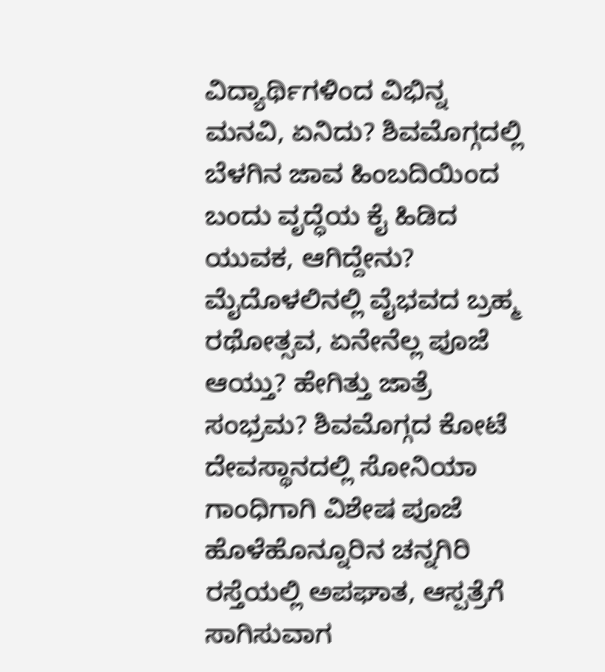ವಿದ್ಯಾರ್ಥಿಗಳಿಂದ ವಿಭಿನ್ನ ಮನವಿ, ಏನಿದು? ಶಿವಮೊಗ್ಗದಲ್ಲಿ ಬೆಳಗಿನ ಜಾವ ಹಿಂಬದಿಯಿಂದ ಬಂದು ವೃದ್ಧೆಯ ಕೈ ಹಿಡಿದ ಯುವಕ, ಆಗಿದ್ದೇನು? ಮೈದೊಳಲಿನಲ್ಲಿ ವೈಭವದ ಬ್ರಹ್ಮ ರಥೋತ್ಸವ, ಏನೇನೆಲ್ಲ ಪೂಜೆ ಆಯ್ತು? ಹೇಗಿತ್ತು ಜಾತ್ರೆ ಸಂಭ್ರಮ? ಶಿವಮೊಗ್ಗದ ಕೋಟೆ ದೇವಸ್ಥಾನದಲ್ಲಿ ಸೋನಿಯಾ ಗಾಂಧಿಗಾಗಿ ವಿಶೇಷ ಪೂಜೆ ಹೊಳೆಹೊನ್ನೂರಿನ ಚನ್ನಗಿರಿ ರಸ್ತೆಯಲ್ಲಿ ಅಪಘಾತ, ಆಸ್ಪತ್ರೆಗೆ ಸಾಗಿಸುವಾಗ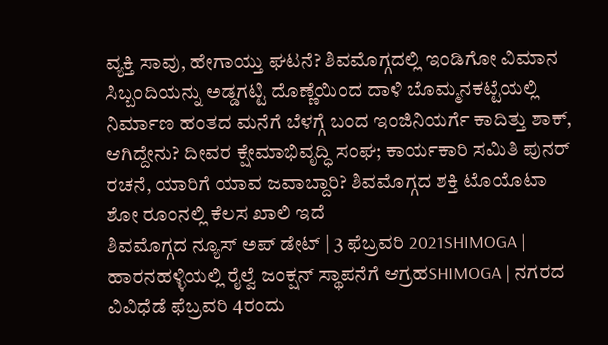ವ್ಯಕ್ತಿ ಸಾವು, ಹೇಗಾಯ್ತು ಘಟನೆ? ಶಿವಮೊಗ್ಗದಲ್ಲಿ ಇಂಡಿಗೋ ವಿಮಾನ ಸಿಬ್ಬಂದಿಯನ್ನು ಅಡ್ಡಗಟ್ಟಿ ದೊಣ್ಣೆಯಿಂದ ದಾಳಿ ಬೊಮ್ಮನಕಟ್ಟೆಯಲ್ಲಿ ನಿರ್ಮಾಣ ಹಂತದ ಮನೆಗೆ ಬೆಳಗ್ಗೆ ಬಂದ ಇಂಜಿನಿಯರ್ಗೆ ಕಾದಿತ್ತು ಶಾಕ್, ಆಗಿದ್ದೇನು? ದೀವರ ಕ್ಷೇಮಾಭಿವೃದ್ಧಿ ಸಂಘ; ಕಾರ್ಯಕಾರಿ ಸಮಿತಿ ಪುನರ್ ರಚನೆ, ಯಾರಿಗೆ ಯಾವ ಜವಾಬ್ದಾರಿ? ಶಿವಮೊಗ್ಗದ ಶಕ್ತಿ ಟೊಯೊಟಾ ಶೋ ರೂಂನಲ್ಲಿ ಕೆಲಸ ಖಾಲಿ ಇದೆ
ಶಿವಮೊಗ್ಗದ ನ್ಯೂಸ್ ಅಪ್ ಡೇಟ್ | 3 ಫೆಬ್ರವರಿ 2021SHIMOGA | ಹಾರನಹಳ್ಳಿಯಲ್ಲಿ ರೈಲ್ವೆ ಜಂಕ್ಷನ್ ಸ್ಥಾಪನೆಗೆ ಆಗ್ರಹSHIMOGA | ನಗರದ ವಿವಿಧೆಡೆ ಫೆಬ್ರವರಿ 4ರಂದು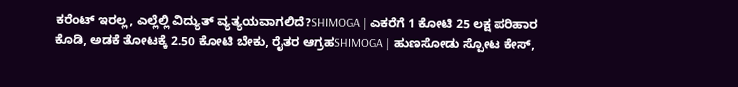ಕರೆಂಟ್ ಇರಲ್ಲ, ಎಲ್ಲೆಲ್ಲಿ ವಿದ್ಯುತ್ ವ್ಯತ್ಯಯವಾಗಲಿದೆ?SHIMOGA | ಎಕರೆಗೆ 1 ಕೋಟಿ 25 ಲಕ್ಷ ಪರಿಹಾರ ಕೊಡಿ, ಅಡಕೆ ತೋಟಕ್ಕೆ 2.50 ಕೋಟಿ ಬೇಕು, ರೈತರ ಆಗ್ರಹSHIMOGA | ಹುಣಸೋಡು ಸ್ಪೋಟ ಕೇಸ್,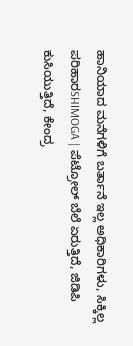ಹಾನಿಯಾದ ಮನೆಗಳಿಗೆ ಬರ್ತಾನೆ ಇಲ್ಲ ಅಧಿಕಾರಿಗಳು, ಸಿಕ್ಕಿಲ್ಲ ಪರಿಹಾರSHIMOGA | ಪೆಟ್ರೋಲ್ ಬೆಲೆ ಏರುತ್ತಿದೆ, ಜಿಡಿಪಿ ಕುಸಿಯುತ್ತಿದೆ, ಕೇಂದ್ರ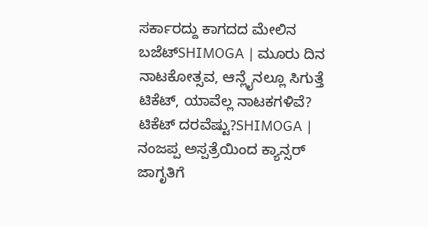ಸರ್ಕಾರದ್ದು ಕಾಗದದ ಮೇಲಿನ ಬಜೆಟ್SHIMOGA | ಮೂರು ದಿನ ನಾಟಕೋತ್ಸವ, ಆನ್ಲೈನಲ್ಲೂ ಸಿಗುತ್ತೆ ಟಿಕೆಟ್, ಯಾವೆಲ್ಲ ನಾಟಕಗಳಿವೆ? ಟಿಕೆಟ್ ದರವೆಷ್ಟು?SHIMOGA | ನಂಜಪ್ಪ ಅಸ್ಪತ್ರೆಯಿಂದ ಕ್ಯಾನ್ಸರ್ ಜಾಗೃತಿಗೆ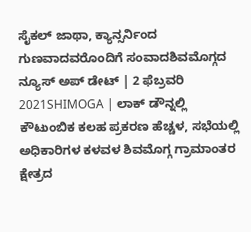ಸೈಕಲ್ ಜಾಥಾ, ಕ್ಯಾನ್ಸರ್ನಿಂದ ಗುಣವಾದವರೊಂದಿಗೆ ಸಂವಾದಶಿವಮೊಗ್ಗದ ನ್ಯೂಸ್ ಅಪ್ ಡೇಟ್ | 2 ಫೆಬ್ರವರಿ 2021SHIMOGA | ಲಾಕ್ ಡೌನ್ನಲ್ಲಿ ಕೌಟುಂಬಿಕ ಕಲಹ ಪ್ರಕರಣ ಹೆಚ್ಚಳ, ಸಭೆಯಲ್ಲಿ ಅಧಿಕಾರಿಗಳ ಕಳವಳ ಶಿವಮೊಗ್ಗ ಗ್ರಾಮಾಂತರ ಕ್ಷೇತ್ರದ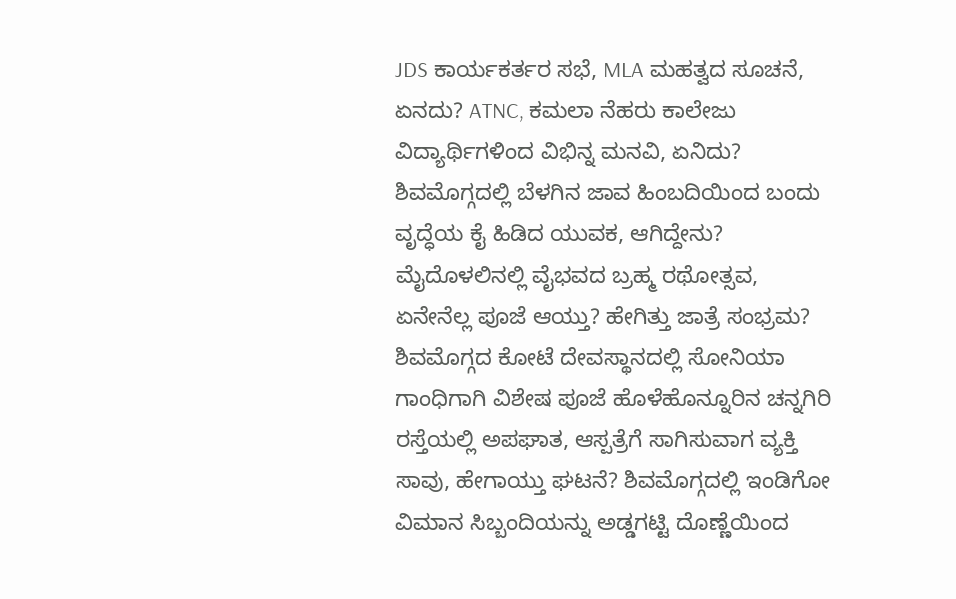JDS ಕಾರ್ಯಕರ್ತರ ಸಭೆ, MLA ಮಹತ್ವದ ಸೂಚನೆ, ಏನದು? ATNC, ಕಮಲಾ ನೆಹರು ಕಾಲೇಜು ವಿದ್ಯಾರ್ಥಿಗಳಿಂದ ವಿಭಿನ್ನ ಮನವಿ, ಏನಿದು? ಶಿವಮೊಗ್ಗದಲ್ಲಿ ಬೆಳಗಿನ ಜಾವ ಹಿಂಬದಿಯಿಂದ ಬಂದು ವೃದ್ಧೆಯ ಕೈ ಹಿಡಿದ ಯುವಕ, ಆಗಿದ್ದೇನು? ಮೈದೊಳಲಿನಲ್ಲಿ ವೈಭವದ ಬ್ರಹ್ಮ ರಥೋತ್ಸವ, ಏನೇನೆಲ್ಲ ಪೂಜೆ ಆಯ್ತು? ಹೇಗಿತ್ತು ಜಾತ್ರೆ ಸಂಭ್ರಮ? ಶಿವಮೊಗ್ಗದ ಕೋಟೆ ದೇವಸ್ಥಾನದಲ್ಲಿ ಸೋನಿಯಾ ಗಾಂಧಿಗಾಗಿ ವಿಶೇಷ ಪೂಜೆ ಹೊಳೆಹೊನ್ನೂರಿನ ಚನ್ನಗಿರಿ ರಸ್ತೆಯಲ್ಲಿ ಅಪಘಾತ, ಆಸ್ಪತ್ರೆಗೆ ಸಾಗಿಸುವಾಗ ವ್ಯಕ್ತಿ ಸಾವು, ಹೇಗಾಯ್ತು ಘಟನೆ? ಶಿವಮೊಗ್ಗದಲ್ಲಿ ಇಂಡಿಗೋ ವಿಮಾನ ಸಿಬ್ಬಂದಿಯನ್ನು ಅಡ್ಡಗಟ್ಟಿ ದೊಣ್ಣೆಯಿಂದ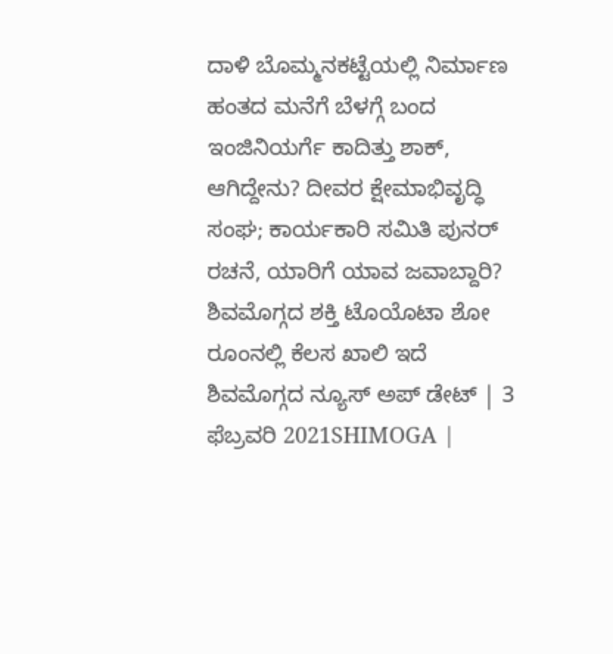ದಾಳಿ ಬೊಮ್ಮನಕಟ್ಟೆಯಲ್ಲಿ ನಿರ್ಮಾಣ ಹಂತದ ಮನೆಗೆ ಬೆಳಗ್ಗೆ ಬಂದ ಇಂಜಿನಿಯರ್ಗೆ ಕಾದಿತ್ತು ಶಾಕ್, ಆಗಿದ್ದೇನು? ದೀವರ ಕ್ಷೇಮಾಭಿವೃದ್ಧಿ ಸಂಘ; ಕಾರ್ಯಕಾರಿ ಸಮಿತಿ ಪುನರ್ ರಚನೆ, ಯಾರಿಗೆ ಯಾವ ಜವಾಬ್ದಾರಿ? ಶಿವಮೊಗ್ಗದ ಶಕ್ತಿ ಟೊಯೊಟಾ ಶೋ ರೂಂನಲ್ಲಿ ಕೆಲಸ ಖಾಲಿ ಇದೆ
ಶಿವಮೊಗ್ಗದ ನ್ಯೂಸ್ ಅಪ್ ಡೇಟ್ | 3 ಫೆಬ್ರವರಿ 2021SHIMOGA |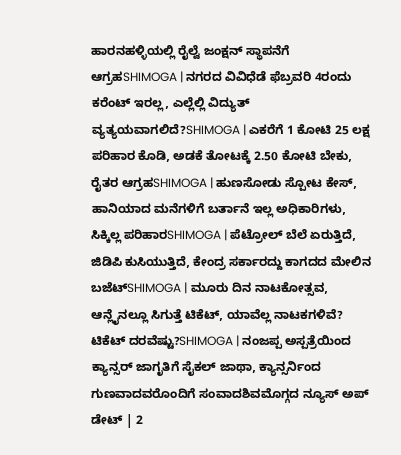ಹಾರನಹಳ್ಳಿಯಲ್ಲಿ ರೈಲ್ವೆ ಜಂಕ್ಷನ್ ಸ್ಥಾಪನೆಗೆ ಆಗ್ರಹSHIMOGA | ನಗರದ ವಿವಿಧೆಡೆ ಫೆಬ್ರವರಿ 4ರಂದು ಕರೆಂಟ್ ಇರಲ್ಲ, ಎಲ್ಲೆಲ್ಲಿ ವಿದ್ಯುತ್ ವ್ಯತ್ಯಯವಾಗಲಿದೆ?SHIMOGA | ಎಕರೆಗೆ 1 ಕೋಟಿ 25 ಲಕ್ಷ ಪರಿಹಾರ ಕೊಡಿ, ಅಡಕೆ ತೋಟಕ್ಕೆ 2.50 ಕೋಟಿ ಬೇಕು, ರೈತರ ಆಗ್ರಹSHIMOGA | ಹುಣಸೋಡು ಸ್ಪೋಟ ಕೇಸ್, ಹಾನಿಯಾದ ಮನೆಗಳಿಗೆ ಬರ್ತಾನೆ ಇಲ್ಲ ಅಧಿಕಾರಿಗಳು, ಸಿಕ್ಕಿಲ್ಲ ಪರಿಹಾರSHIMOGA | ಪೆಟ್ರೋಲ್ ಬೆಲೆ ಏರುತ್ತಿದೆ, ಜಿಡಿಪಿ ಕುಸಿಯುತ್ತಿದೆ, ಕೇಂದ್ರ ಸರ್ಕಾರದ್ದು ಕಾಗದದ ಮೇಲಿನ ಬಜೆಟ್SHIMOGA | ಮೂರು ದಿನ ನಾಟಕೋತ್ಸವ, ಆನ್ಲೈನಲ್ಲೂ ಸಿಗುತ್ತೆ ಟಿಕೆಟ್, ಯಾವೆಲ್ಲ ನಾಟಕಗಳಿವೆ? ಟಿಕೆಟ್ ದರವೆಷ್ಟು?SHIMOGA | ನಂಜಪ್ಪ ಅಸ್ಪತ್ರೆಯಿಂದ ಕ್ಯಾನ್ಸರ್ ಜಾಗೃತಿಗೆ ಸೈಕಲ್ ಜಾಥಾ, ಕ್ಯಾನ್ಸರ್ನಿಂದ ಗುಣವಾದವರೊಂದಿಗೆ ಸಂವಾದಶಿವಮೊಗ್ಗದ ನ್ಯೂಸ್ ಅಪ್ ಡೇಟ್ | 2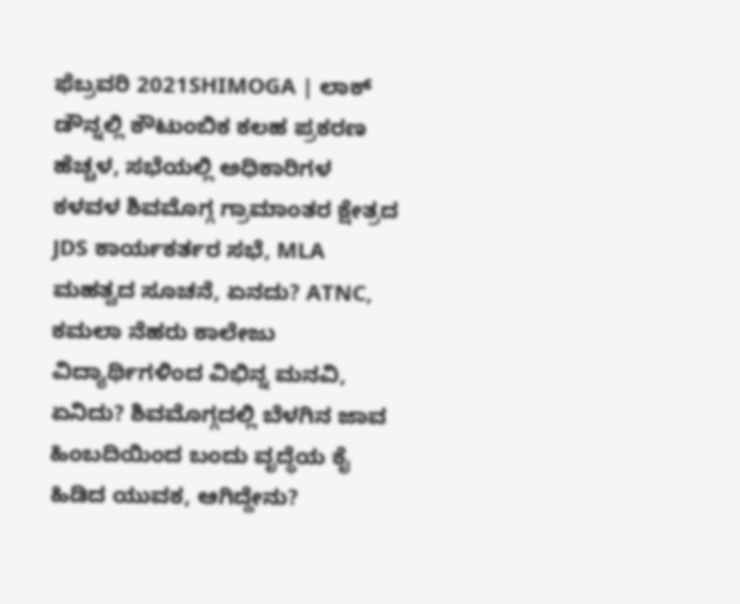ಫೆಬ್ರವರಿ 2021SHIMOGA | ಲಾಕ್ ಡೌನ್ನಲ್ಲಿ ಕೌಟುಂಬಿಕ ಕಲಹ ಪ್ರಕರಣ ಹೆಚ್ಚಳ, ಸಭೆಯಲ್ಲಿ ಅಧಿಕಾರಿಗಳ ಕಳವಳ ಶಿವಮೊಗ್ಗ ಗ್ರಾಮಾಂತರ ಕ್ಷೇತ್ರದ JDS ಕಾರ್ಯಕರ್ತರ ಸಭೆ, MLA ಮಹತ್ವದ ಸೂಚನೆ, ಏನದು? ATNC, ಕಮಲಾ ನೆಹರು ಕಾಲೇಜು ವಿದ್ಯಾರ್ಥಿಗಳಿಂದ ವಿಭಿನ್ನ ಮನವಿ, ಏನಿದು? ಶಿವಮೊಗ್ಗದಲ್ಲಿ ಬೆಳಗಿನ ಜಾವ ಹಿಂಬದಿಯಿಂದ ಬಂದು ವೃದ್ಧೆಯ ಕೈ ಹಿಡಿದ ಯುವಕ, ಆಗಿದ್ದೇನು?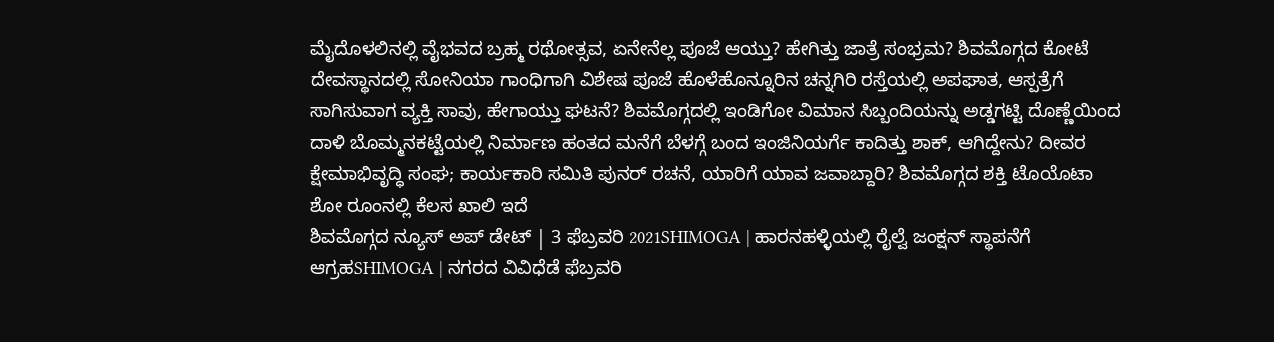ಮೈದೊಳಲಿನಲ್ಲಿ ವೈಭವದ ಬ್ರಹ್ಮ ರಥೋತ್ಸವ, ಏನೇನೆಲ್ಲ ಪೂಜೆ ಆಯ್ತು? ಹೇಗಿತ್ತು ಜಾತ್ರೆ ಸಂಭ್ರಮ? ಶಿವಮೊಗ್ಗದ ಕೋಟೆ ದೇವಸ್ಥಾನದಲ್ಲಿ ಸೋನಿಯಾ ಗಾಂಧಿಗಾಗಿ ವಿಶೇಷ ಪೂಜೆ ಹೊಳೆಹೊನ್ನೂರಿನ ಚನ್ನಗಿರಿ ರಸ್ತೆಯಲ್ಲಿ ಅಪಘಾತ, ಆಸ್ಪತ್ರೆಗೆ ಸಾಗಿಸುವಾಗ ವ್ಯಕ್ತಿ ಸಾವು, ಹೇಗಾಯ್ತು ಘಟನೆ? ಶಿವಮೊಗ್ಗದಲ್ಲಿ ಇಂಡಿಗೋ ವಿಮಾನ ಸಿಬ್ಬಂದಿಯನ್ನು ಅಡ್ಡಗಟ್ಟಿ ದೊಣ್ಣೆಯಿಂದ ದಾಳಿ ಬೊಮ್ಮನಕಟ್ಟೆಯಲ್ಲಿ ನಿರ್ಮಾಣ ಹಂತದ ಮನೆಗೆ ಬೆಳಗ್ಗೆ ಬಂದ ಇಂಜಿನಿಯರ್ಗೆ ಕಾದಿತ್ತು ಶಾಕ್, ಆಗಿದ್ದೇನು? ದೀವರ ಕ್ಷೇಮಾಭಿವೃದ್ಧಿ ಸಂಘ; ಕಾರ್ಯಕಾರಿ ಸಮಿತಿ ಪುನರ್ ರಚನೆ, ಯಾರಿಗೆ ಯಾವ ಜವಾಬ್ದಾರಿ? ಶಿವಮೊಗ್ಗದ ಶಕ್ತಿ ಟೊಯೊಟಾ ಶೋ ರೂಂನಲ್ಲಿ ಕೆಲಸ ಖಾಲಿ ಇದೆ
ಶಿವಮೊಗ್ಗದ ನ್ಯೂಸ್ ಅಪ್ ಡೇಟ್ | 3 ಫೆಬ್ರವರಿ 2021SHIMOGA | ಹಾರನಹಳ್ಳಿಯಲ್ಲಿ ರೈಲ್ವೆ ಜಂಕ್ಷನ್ ಸ್ಥಾಪನೆಗೆ ಆಗ್ರಹSHIMOGA | ನಗರದ ವಿವಿಧೆಡೆ ಫೆಬ್ರವರಿ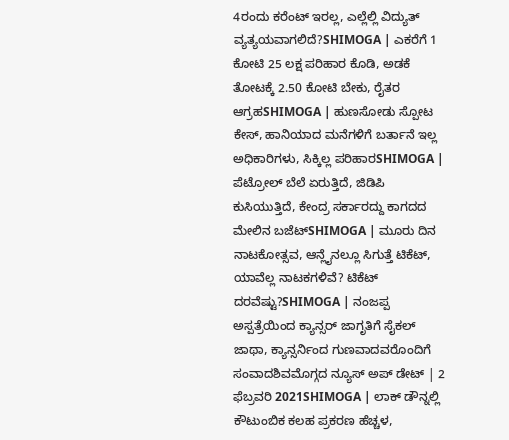4ರಂದು ಕರೆಂಟ್ ಇರಲ್ಲ, ಎಲ್ಲೆಲ್ಲಿ ವಿದ್ಯುತ್ ವ್ಯತ್ಯಯವಾಗಲಿದೆ?SHIMOGA | ಎಕರೆಗೆ 1 ಕೋಟಿ 25 ಲಕ್ಷ ಪರಿಹಾರ ಕೊಡಿ, ಅಡಕೆ ತೋಟಕ್ಕೆ 2.50 ಕೋಟಿ ಬೇಕು, ರೈತರ ಆಗ್ರಹSHIMOGA | ಹುಣಸೋಡು ಸ್ಪೋಟ ಕೇಸ್, ಹಾನಿಯಾದ ಮನೆಗಳಿಗೆ ಬರ್ತಾನೆ ಇಲ್ಲ ಅಧಿಕಾರಿಗಳು, ಸಿಕ್ಕಿಲ್ಲ ಪರಿಹಾರSHIMOGA | ಪೆಟ್ರೋಲ್ ಬೆಲೆ ಏರುತ್ತಿದೆ, ಜಿಡಿಪಿ ಕುಸಿಯುತ್ತಿದೆ, ಕೇಂದ್ರ ಸರ್ಕಾರದ್ದು ಕಾಗದದ ಮೇಲಿನ ಬಜೆಟ್SHIMOGA | ಮೂರು ದಿನ ನಾಟಕೋತ್ಸವ, ಆನ್ಲೈನಲ್ಲೂ ಸಿಗುತ್ತೆ ಟಿಕೆಟ್, ಯಾವೆಲ್ಲ ನಾಟಕಗಳಿವೆ? ಟಿಕೆಟ್ ದರವೆಷ್ಟು?SHIMOGA | ನಂಜಪ್ಪ ಅಸ್ಪತ್ರೆಯಿಂದ ಕ್ಯಾನ್ಸರ್ ಜಾಗೃತಿಗೆ ಸೈಕಲ್ ಜಾಥಾ, ಕ್ಯಾನ್ಸರ್ನಿಂದ ಗುಣವಾದವರೊಂದಿಗೆ ಸಂವಾದಶಿವಮೊಗ್ಗದ ನ್ಯೂಸ್ ಅಪ್ ಡೇಟ್ | 2 ಫೆಬ್ರವರಿ 2021SHIMOGA | ಲಾಕ್ ಡೌನ್ನಲ್ಲಿ ಕೌಟುಂಬಿಕ ಕಲಹ ಪ್ರಕರಣ ಹೆಚ್ಚಳ,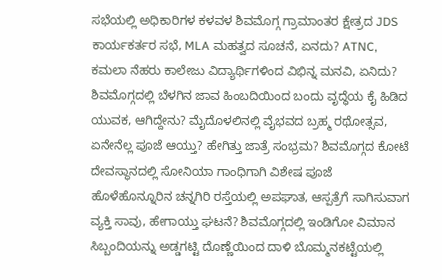ಸಭೆಯಲ್ಲಿ ಅಧಿಕಾರಿಗಳ ಕಳವಳ ಶಿವಮೊಗ್ಗ ಗ್ರಾಮಾಂತರ ಕ್ಷೇತ್ರದ JDS ಕಾರ್ಯಕರ್ತರ ಸಭೆ, MLA ಮಹತ್ವದ ಸೂಚನೆ, ಏನದು? ATNC, ಕಮಲಾ ನೆಹರು ಕಾಲೇಜು ವಿದ್ಯಾರ್ಥಿಗಳಿಂದ ವಿಭಿನ್ನ ಮನವಿ, ಏನಿದು? ಶಿವಮೊಗ್ಗದಲ್ಲಿ ಬೆಳಗಿನ ಜಾವ ಹಿಂಬದಿಯಿಂದ ಬಂದು ವೃದ್ಧೆಯ ಕೈ ಹಿಡಿದ ಯುವಕ, ಆಗಿದ್ದೇನು? ಮೈದೊಳಲಿನಲ್ಲಿ ವೈಭವದ ಬ್ರಹ್ಮ ರಥೋತ್ಸವ, ಏನೇನೆಲ್ಲ ಪೂಜೆ ಆಯ್ತು? ಹೇಗಿತ್ತು ಜಾತ್ರೆ ಸಂಭ್ರಮ? ಶಿವಮೊಗ್ಗದ ಕೋಟೆ ದೇವಸ್ಥಾನದಲ್ಲಿ ಸೋನಿಯಾ ಗಾಂಧಿಗಾಗಿ ವಿಶೇಷ ಪೂಜೆ ಹೊಳೆಹೊನ್ನೂರಿನ ಚನ್ನಗಿರಿ ರಸ್ತೆಯಲ್ಲಿ ಅಪಘಾತ, ಆಸ್ಪತ್ರೆಗೆ ಸಾಗಿಸುವಾಗ ವ್ಯಕ್ತಿ ಸಾವು, ಹೇಗಾಯ್ತು ಘಟನೆ? ಶಿವಮೊಗ್ಗದಲ್ಲಿ ಇಂಡಿಗೋ ವಿಮಾನ ಸಿಬ್ಬಂದಿಯನ್ನು ಅಡ್ಡಗಟ್ಟಿ ದೊಣ್ಣೆಯಿಂದ ದಾಳಿ ಬೊಮ್ಮನಕಟ್ಟೆಯಲ್ಲಿ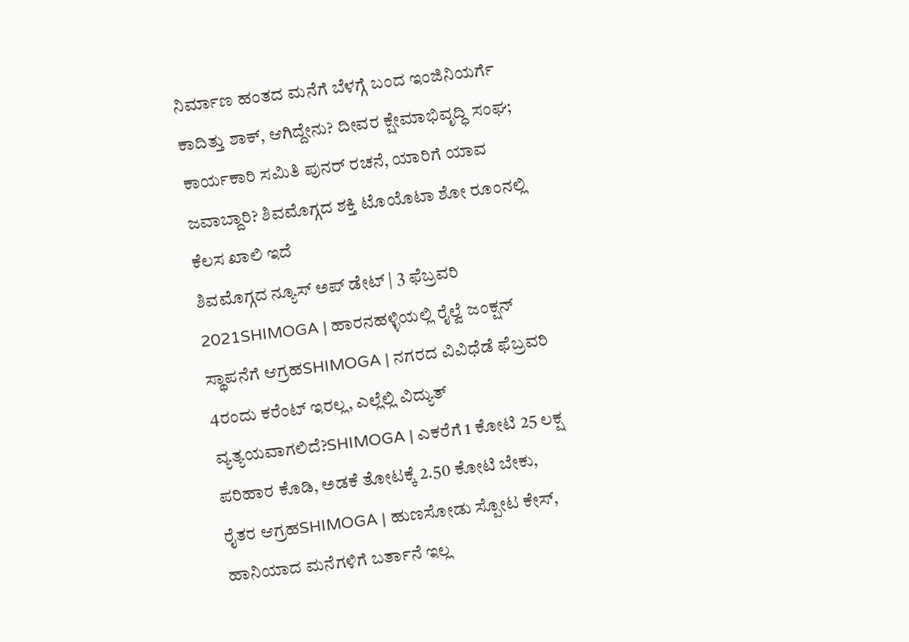ನಿರ್ಮಾಣ ಹಂತದ ಮನೆಗೆ ಬೆಳಗ್ಗೆ ಬಂದ ಇಂಜಿನಿಯರ್ಗೆ ಕಾದಿತ್ತು ಶಾಕ್, ಆಗಿದ್ದೇನು? ದೀವರ ಕ್ಷೇಮಾಭಿವೃದ್ಧಿ ಸಂಘ; ಕಾರ್ಯಕಾರಿ ಸಮಿತಿ ಪುನರ್ ರಚನೆ, ಯಾರಿಗೆ ಯಾವ ಜವಾಬ್ದಾರಿ? ಶಿವಮೊಗ್ಗದ ಶಕ್ತಿ ಟೊಯೊಟಾ ಶೋ ರೂಂನಲ್ಲಿ ಕೆಲಸ ಖಾಲಿ ಇದೆ
ಶಿವಮೊಗ್ಗದ ನ್ಯೂಸ್ ಅಪ್ ಡೇಟ್ | 3 ಫೆಬ್ರವರಿ 2021SHIMOGA | ಹಾರನಹಳ್ಳಿಯಲ್ಲಿ ರೈಲ್ವೆ ಜಂಕ್ಷನ್ ಸ್ಥಾಪನೆಗೆ ಆಗ್ರಹSHIMOGA | ನಗರದ ವಿವಿಧೆಡೆ ಫೆಬ್ರವರಿ 4ರಂದು ಕರೆಂಟ್ ಇರಲ್ಲ, ಎಲ್ಲೆಲ್ಲಿ ವಿದ್ಯುತ್ ವ್ಯತ್ಯಯವಾಗಲಿದೆ?SHIMOGA | ಎಕರೆಗೆ 1 ಕೋಟಿ 25 ಲಕ್ಷ ಪರಿಹಾರ ಕೊಡಿ, ಅಡಕೆ ತೋಟಕ್ಕೆ 2.50 ಕೋಟಿ ಬೇಕು, ರೈತರ ಆಗ್ರಹSHIMOGA | ಹುಣಸೋಡು ಸ್ಪೋಟ ಕೇಸ್, ಹಾನಿಯಾದ ಮನೆಗಳಿಗೆ ಬರ್ತಾನೆ ಇಲ್ಲ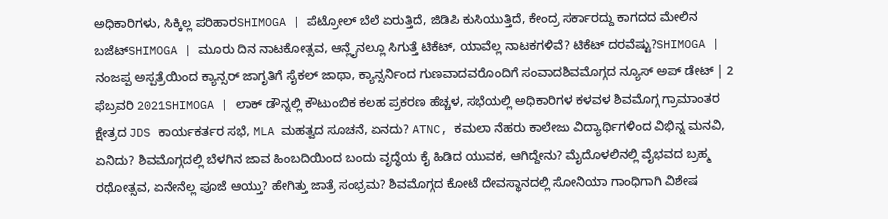ಅಧಿಕಾರಿಗಳು, ಸಿಕ್ಕಿಲ್ಲ ಪರಿಹಾರSHIMOGA | ಪೆಟ್ರೋಲ್ ಬೆಲೆ ಏರುತ್ತಿದೆ, ಜಿಡಿಪಿ ಕುಸಿಯುತ್ತಿದೆ, ಕೇಂದ್ರ ಸರ್ಕಾರದ್ದು ಕಾಗದದ ಮೇಲಿನ ಬಜೆಟ್SHIMOGA | ಮೂರು ದಿನ ನಾಟಕೋತ್ಸವ, ಆನ್ಲೈನಲ್ಲೂ ಸಿಗುತ್ತೆ ಟಿಕೆಟ್, ಯಾವೆಲ್ಲ ನಾಟಕಗಳಿವೆ? ಟಿಕೆಟ್ ದರವೆಷ್ಟು?SHIMOGA | ನಂಜಪ್ಪ ಅಸ್ಪತ್ರೆಯಿಂದ ಕ್ಯಾನ್ಸರ್ ಜಾಗೃತಿಗೆ ಸೈಕಲ್ ಜಾಥಾ, ಕ್ಯಾನ್ಸರ್ನಿಂದ ಗುಣವಾದವರೊಂದಿಗೆ ಸಂವಾದಶಿವಮೊಗ್ಗದ ನ್ಯೂಸ್ ಅಪ್ ಡೇಟ್ | 2 ಫೆಬ್ರವರಿ 2021SHIMOGA | ಲಾಕ್ ಡೌನ್ನಲ್ಲಿ ಕೌಟುಂಬಿಕ ಕಲಹ ಪ್ರಕರಣ ಹೆಚ್ಚಳ, ಸಭೆಯಲ್ಲಿ ಅಧಿಕಾರಿಗಳ ಕಳವಳ ಶಿವಮೊಗ್ಗ ಗ್ರಾಮಾಂತರ ಕ್ಷೇತ್ರದ JDS ಕಾರ್ಯಕರ್ತರ ಸಭೆ, MLA ಮಹತ್ವದ ಸೂಚನೆ, ಏನದು? ATNC, ಕಮಲಾ ನೆಹರು ಕಾಲೇಜು ವಿದ್ಯಾರ್ಥಿಗಳಿಂದ ವಿಭಿನ್ನ ಮನವಿ, ಏನಿದು? ಶಿವಮೊಗ್ಗದಲ್ಲಿ ಬೆಳಗಿನ ಜಾವ ಹಿಂಬದಿಯಿಂದ ಬಂದು ವೃದ್ಧೆಯ ಕೈ ಹಿಡಿದ ಯುವಕ, ಆಗಿದ್ದೇನು? ಮೈದೊಳಲಿನಲ್ಲಿ ವೈಭವದ ಬ್ರಹ್ಮ ರಥೋತ್ಸವ, ಏನೇನೆಲ್ಲ ಪೂಜೆ ಆಯ್ತು? ಹೇಗಿತ್ತು ಜಾತ್ರೆ ಸಂಭ್ರಮ? ಶಿವಮೊಗ್ಗದ ಕೋಟೆ ದೇವಸ್ಥಾನದಲ್ಲಿ ಸೋನಿಯಾ ಗಾಂಧಿಗಾಗಿ ವಿಶೇಷ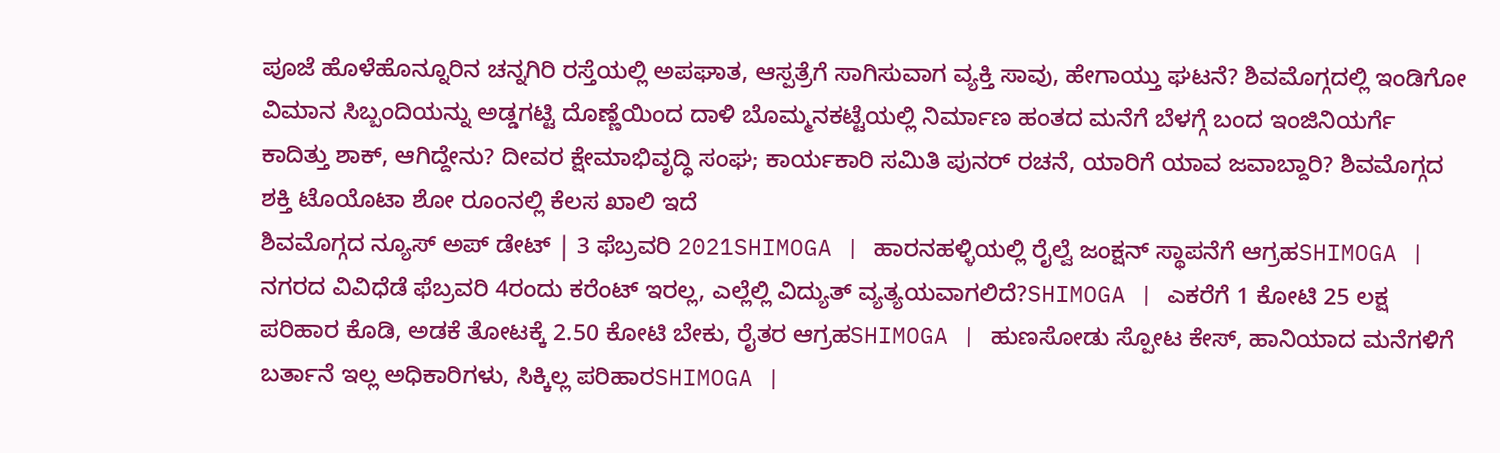ಪೂಜೆ ಹೊಳೆಹೊನ್ನೂರಿನ ಚನ್ನಗಿರಿ ರಸ್ತೆಯಲ್ಲಿ ಅಪಘಾತ, ಆಸ್ಪತ್ರೆಗೆ ಸಾಗಿಸುವಾಗ ವ್ಯಕ್ತಿ ಸಾವು, ಹೇಗಾಯ್ತು ಘಟನೆ? ಶಿವಮೊಗ್ಗದಲ್ಲಿ ಇಂಡಿಗೋ ವಿಮಾನ ಸಿಬ್ಬಂದಿಯನ್ನು ಅಡ್ಡಗಟ್ಟಿ ದೊಣ್ಣೆಯಿಂದ ದಾಳಿ ಬೊಮ್ಮನಕಟ್ಟೆಯಲ್ಲಿ ನಿರ್ಮಾಣ ಹಂತದ ಮನೆಗೆ ಬೆಳಗ್ಗೆ ಬಂದ ಇಂಜಿನಿಯರ್ಗೆ ಕಾದಿತ್ತು ಶಾಕ್, ಆಗಿದ್ದೇನು? ದೀವರ ಕ್ಷೇಮಾಭಿವೃದ್ಧಿ ಸಂಘ; ಕಾರ್ಯಕಾರಿ ಸಮಿತಿ ಪುನರ್ ರಚನೆ, ಯಾರಿಗೆ ಯಾವ ಜವಾಬ್ದಾರಿ? ಶಿವಮೊಗ್ಗದ ಶಕ್ತಿ ಟೊಯೊಟಾ ಶೋ ರೂಂನಲ್ಲಿ ಕೆಲಸ ಖಾಲಿ ಇದೆ
ಶಿವಮೊಗ್ಗದ ನ್ಯೂಸ್ ಅಪ್ ಡೇಟ್ | 3 ಫೆಬ್ರವರಿ 2021SHIMOGA | ಹಾರನಹಳ್ಳಿಯಲ್ಲಿ ರೈಲ್ವೆ ಜಂಕ್ಷನ್ ಸ್ಥಾಪನೆಗೆ ಆಗ್ರಹSHIMOGA | ನಗರದ ವಿವಿಧೆಡೆ ಫೆಬ್ರವರಿ 4ರಂದು ಕರೆಂಟ್ ಇರಲ್ಲ, ಎಲ್ಲೆಲ್ಲಿ ವಿದ್ಯುತ್ ವ್ಯತ್ಯಯವಾಗಲಿದೆ?SHIMOGA | ಎಕರೆಗೆ 1 ಕೋಟಿ 25 ಲಕ್ಷ ಪರಿಹಾರ ಕೊಡಿ, ಅಡಕೆ ತೋಟಕ್ಕೆ 2.50 ಕೋಟಿ ಬೇಕು, ರೈತರ ಆಗ್ರಹSHIMOGA | ಹುಣಸೋಡು ಸ್ಪೋಟ ಕೇಸ್, ಹಾನಿಯಾದ ಮನೆಗಳಿಗೆ ಬರ್ತಾನೆ ಇಲ್ಲ ಅಧಿಕಾರಿಗಳು, ಸಿಕ್ಕಿಲ್ಲ ಪರಿಹಾರSHIMOGA |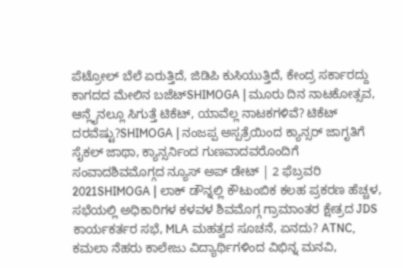ಪೆಟ್ರೋಲ್ ಬೆಲೆ ಏರುತ್ತಿದೆ, ಜಿಡಿಪಿ ಕುಸಿಯುತ್ತಿದೆ, ಕೇಂದ್ರ ಸರ್ಕಾರದ್ದು ಕಾಗದದ ಮೇಲಿನ ಬಜೆಟ್SHIMOGA | ಮೂರು ದಿನ ನಾಟಕೋತ್ಸವ, ಆನ್ಲೈನಲ್ಲೂ ಸಿಗುತ್ತೆ ಟಿಕೆಟ್, ಯಾವೆಲ್ಲ ನಾಟಕಗಳಿವೆ? ಟಿಕೆಟ್ ದರವೆಷ್ಟು?SHIMOGA | ನಂಜಪ್ಪ ಅಸ್ಪತ್ರೆಯಿಂದ ಕ್ಯಾನ್ಸರ್ ಜಾಗೃತಿಗೆ ಸೈಕಲ್ ಜಾಥಾ, ಕ್ಯಾನ್ಸರ್ನಿಂದ ಗುಣವಾದವರೊಂದಿಗೆ ಸಂವಾದಶಿವಮೊಗ್ಗದ ನ್ಯೂಸ್ ಅಪ್ ಡೇಟ್ | 2 ಫೆಬ್ರವರಿ 2021SHIMOGA | ಲಾಕ್ ಡೌನ್ನಲ್ಲಿ ಕೌಟುಂಬಿಕ ಕಲಹ ಪ್ರಕರಣ ಹೆಚ್ಚಳ, ಸಭೆಯಲ್ಲಿ ಅಧಿಕಾರಿಗಳ ಕಳವಳ ಶಿವಮೊಗ್ಗ ಗ್ರಾಮಾಂತರ ಕ್ಷೇತ್ರದ JDS ಕಾರ್ಯಕರ್ತರ ಸಭೆ, MLA ಮಹತ್ವದ ಸೂಚನೆ, ಏನದು? ATNC, ಕಮಲಾ ನೆಹರು ಕಾಲೇಜು ವಿದ್ಯಾರ್ಥಿಗಳಿಂದ ವಿಭಿನ್ನ ಮನವಿ,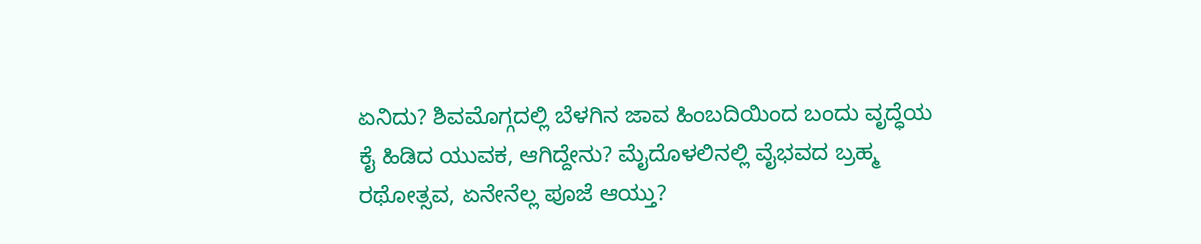ಏನಿದು? ಶಿವಮೊಗ್ಗದಲ್ಲಿ ಬೆಳಗಿನ ಜಾವ ಹಿಂಬದಿಯಿಂದ ಬಂದು ವೃದ್ಧೆಯ ಕೈ ಹಿಡಿದ ಯುವಕ, ಆಗಿದ್ದೇನು? ಮೈದೊಳಲಿನಲ್ಲಿ ವೈಭವದ ಬ್ರಹ್ಮ ರಥೋತ್ಸವ, ಏನೇನೆಲ್ಲ ಪೂಜೆ ಆಯ್ತು?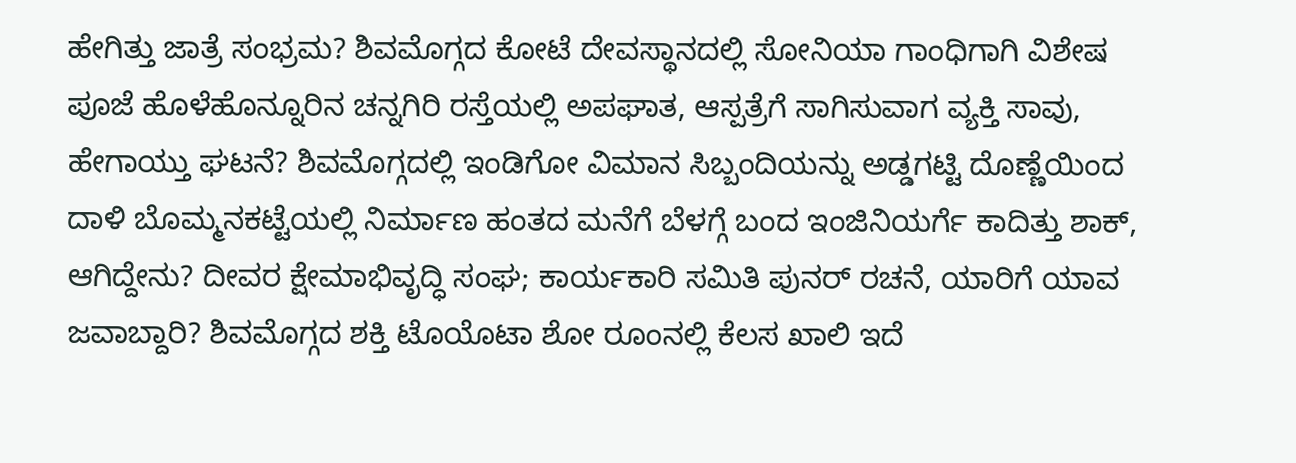ಹೇಗಿತ್ತು ಜಾತ್ರೆ ಸಂಭ್ರಮ? ಶಿವಮೊಗ್ಗದ ಕೋಟೆ ದೇವಸ್ಥಾನದಲ್ಲಿ ಸೋನಿಯಾ ಗಾಂಧಿಗಾಗಿ ವಿಶೇಷ ಪೂಜೆ ಹೊಳೆಹೊನ್ನೂರಿನ ಚನ್ನಗಿರಿ ರಸ್ತೆಯಲ್ಲಿ ಅಪಘಾತ, ಆಸ್ಪತ್ರೆಗೆ ಸಾಗಿಸುವಾಗ ವ್ಯಕ್ತಿ ಸಾವು, ಹೇಗಾಯ್ತು ಘಟನೆ? ಶಿವಮೊಗ್ಗದಲ್ಲಿ ಇಂಡಿಗೋ ವಿಮಾನ ಸಿಬ್ಬಂದಿಯನ್ನು ಅಡ್ಡಗಟ್ಟಿ ದೊಣ್ಣೆಯಿಂದ ದಾಳಿ ಬೊಮ್ಮನಕಟ್ಟೆಯಲ್ಲಿ ನಿರ್ಮಾಣ ಹಂತದ ಮನೆಗೆ ಬೆಳಗ್ಗೆ ಬಂದ ಇಂಜಿನಿಯರ್ಗೆ ಕಾದಿತ್ತು ಶಾಕ್, ಆಗಿದ್ದೇನು? ದೀವರ ಕ್ಷೇಮಾಭಿವೃದ್ಧಿ ಸಂಘ; ಕಾರ್ಯಕಾರಿ ಸಮಿತಿ ಪುನರ್ ರಚನೆ, ಯಾರಿಗೆ ಯಾವ ಜವಾಬ್ದಾರಿ? ಶಿವಮೊಗ್ಗದ ಶಕ್ತಿ ಟೊಯೊಟಾ ಶೋ ರೂಂನಲ್ಲಿ ಕೆಲಸ ಖಾಲಿ ಇದೆ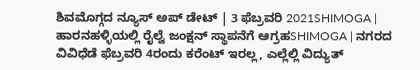ಶಿವಮೊಗ್ಗದ ನ್ಯೂಸ್ ಅಪ್ ಡೇಟ್ | 3 ಫೆಬ್ರವರಿ 2021SHIMOGA | ಹಾರನಹಳ್ಳಿಯಲ್ಲಿ ರೈಲ್ವೆ ಜಂಕ್ಷನ್ ಸ್ಥಾಪನೆಗೆ ಆಗ್ರಹSHIMOGA | ನಗರದ ವಿವಿಧೆಡೆ ಫೆಬ್ರವರಿ 4ರಂದು ಕರೆಂಟ್ ಇರಲ್ಲ, ಎಲ್ಲೆಲ್ಲಿ ವಿದ್ಯುತ್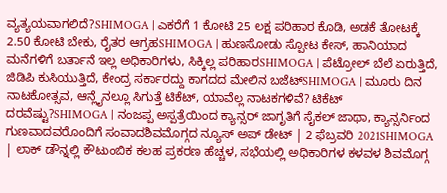ವ್ಯತ್ಯಯವಾಗಲಿದೆ?SHIMOGA | ಎಕರೆಗೆ 1 ಕೋಟಿ 25 ಲಕ್ಷ ಪರಿಹಾರ ಕೊಡಿ, ಅಡಕೆ ತೋಟಕ್ಕೆ 2.50 ಕೋಟಿ ಬೇಕು, ರೈತರ ಆಗ್ರಹSHIMOGA | ಹುಣಸೋಡು ಸ್ಪೋಟ ಕೇಸ್, ಹಾನಿಯಾದ ಮನೆಗಳಿಗೆ ಬರ್ತಾನೆ ಇಲ್ಲ ಅಧಿಕಾರಿಗಳು, ಸಿಕ್ಕಿಲ್ಲ ಪರಿಹಾರSHIMOGA | ಪೆಟ್ರೋಲ್ ಬೆಲೆ ಏರುತ್ತಿದೆ, ಜಿಡಿಪಿ ಕುಸಿಯುತ್ತಿದೆ, ಕೇಂದ್ರ ಸರ್ಕಾರದ್ದು ಕಾಗದದ ಮೇಲಿನ ಬಜೆಟ್SHIMOGA | ಮೂರು ದಿನ ನಾಟಕೋತ್ಸವ, ಆನ್ಲೈನಲ್ಲೂ ಸಿಗುತ್ತೆ ಟಿಕೆಟ್, ಯಾವೆಲ್ಲ ನಾಟಕಗಳಿವೆ? ಟಿಕೆಟ್ ದರವೆಷ್ಟು?SHIMOGA | ನಂಜಪ್ಪ ಅಸ್ಪತ್ರೆಯಿಂದ ಕ್ಯಾನ್ಸರ್ ಜಾಗೃತಿಗೆ ಸೈಕಲ್ ಜಾಥಾ, ಕ್ಯಾನ್ಸರ್ನಿಂದ ಗುಣವಾದವರೊಂದಿಗೆ ಸಂವಾದಶಿವಮೊಗ್ಗದ ನ್ಯೂಸ್ ಅಪ್ ಡೇಟ್ | 2 ಫೆಬ್ರವರಿ 2021SHIMOGA | ಲಾಕ್ ಡೌನ್ನಲ್ಲಿ ಕೌಟುಂಬಿಕ ಕಲಹ ಪ್ರಕರಣ ಹೆಚ್ಚಳ, ಸಭೆಯಲ್ಲಿ ಅಧಿಕಾರಿಗಳ ಕಳವಳ ಶಿವಮೊಗ್ಗ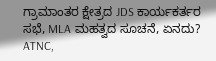ಗ್ರಾಮಾಂತರ ಕ್ಷೇತ್ರದ JDS ಕಾರ್ಯಕರ್ತರ ಸಭೆ, MLA ಮಹತ್ವದ ಸೂಚನೆ, ಏನದು? ATNC,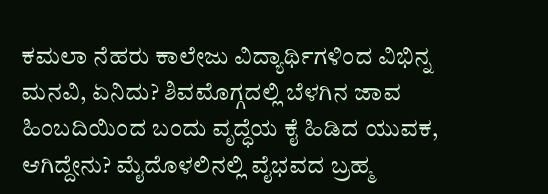ಕಮಲಾ ನೆಹರು ಕಾಲೇಜು ವಿದ್ಯಾರ್ಥಿಗಳಿಂದ ವಿಭಿನ್ನ ಮನವಿ, ಏನಿದು? ಶಿವಮೊಗ್ಗದಲ್ಲಿ ಬೆಳಗಿನ ಜಾವ ಹಿಂಬದಿಯಿಂದ ಬಂದು ವೃದ್ಧೆಯ ಕೈ ಹಿಡಿದ ಯುವಕ, ಆಗಿದ್ದೇನು? ಮೈದೊಳಲಿನಲ್ಲಿ ವೈಭವದ ಬ್ರಹ್ಮ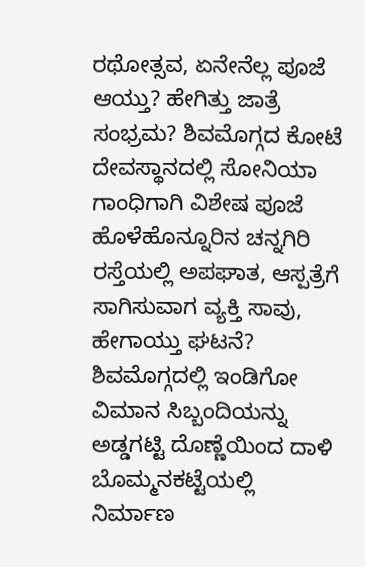ರಥೋತ್ಸವ, ಏನೇನೆಲ್ಲ ಪೂಜೆ ಆಯ್ತು? ಹೇಗಿತ್ತು ಜಾತ್ರೆ ಸಂಭ್ರಮ? ಶಿವಮೊಗ್ಗದ ಕೋಟೆ ದೇವಸ್ಥಾನದಲ್ಲಿ ಸೋನಿಯಾ ಗಾಂಧಿಗಾಗಿ ವಿಶೇಷ ಪೂಜೆ ಹೊಳೆಹೊನ್ನೂರಿನ ಚನ್ನಗಿರಿ ರಸ್ತೆಯಲ್ಲಿ ಅಪಘಾತ, ಆಸ್ಪತ್ರೆಗೆ ಸಾಗಿಸುವಾಗ ವ್ಯಕ್ತಿ ಸಾವು, ಹೇಗಾಯ್ತು ಘಟನೆ? ಶಿವಮೊಗ್ಗದಲ್ಲಿ ಇಂಡಿಗೋ ವಿಮಾನ ಸಿಬ್ಬಂದಿಯನ್ನು ಅಡ್ಡಗಟ್ಟಿ ದೊಣ್ಣೆಯಿಂದ ದಾಳಿ ಬೊಮ್ಮನಕಟ್ಟೆಯಲ್ಲಿ ನಿರ್ಮಾಣ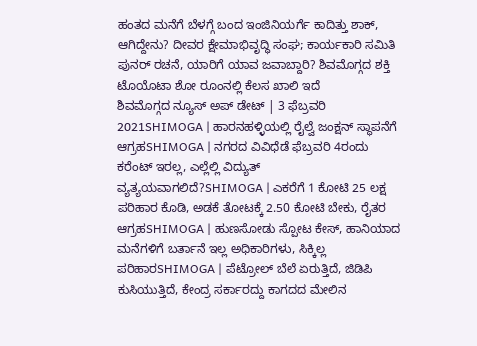ಹಂತದ ಮನೆಗೆ ಬೆಳಗ್ಗೆ ಬಂದ ಇಂಜಿನಿಯರ್ಗೆ ಕಾದಿತ್ತು ಶಾಕ್, ಆಗಿದ್ದೇನು? ದೀವರ ಕ್ಷೇಮಾಭಿವೃದ್ಧಿ ಸಂಘ; ಕಾರ್ಯಕಾರಿ ಸಮಿತಿ ಪುನರ್ ರಚನೆ, ಯಾರಿಗೆ ಯಾವ ಜವಾಬ್ದಾರಿ? ಶಿವಮೊಗ್ಗದ ಶಕ್ತಿ ಟೊಯೊಟಾ ಶೋ ರೂಂನಲ್ಲಿ ಕೆಲಸ ಖಾಲಿ ಇದೆ
ಶಿವಮೊಗ್ಗದ ನ್ಯೂಸ್ ಅಪ್ ಡೇಟ್ | 3 ಫೆಬ್ರವರಿ 2021SHIMOGA | ಹಾರನಹಳ್ಳಿಯಲ್ಲಿ ರೈಲ್ವೆ ಜಂಕ್ಷನ್ ಸ್ಥಾಪನೆಗೆ ಆಗ್ರಹSHIMOGA | ನಗರದ ವಿವಿಧೆಡೆ ಫೆಬ್ರವರಿ 4ರಂದು ಕರೆಂಟ್ ಇರಲ್ಲ, ಎಲ್ಲೆಲ್ಲಿ ವಿದ್ಯುತ್ ವ್ಯತ್ಯಯವಾಗಲಿದೆ?SHIMOGA | ಎಕರೆಗೆ 1 ಕೋಟಿ 25 ಲಕ್ಷ ಪರಿಹಾರ ಕೊಡಿ, ಅಡಕೆ ತೋಟಕ್ಕೆ 2.50 ಕೋಟಿ ಬೇಕು, ರೈತರ ಆಗ್ರಹSHIMOGA | ಹುಣಸೋಡು ಸ್ಪೋಟ ಕೇಸ್, ಹಾನಿಯಾದ ಮನೆಗಳಿಗೆ ಬರ್ತಾನೆ ಇಲ್ಲ ಅಧಿಕಾರಿಗಳು, ಸಿಕ್ಕಿಲ್ಲ ಪರಿಹಾರSHIMOGA | ಪೆಟ್ರೋಲ್ ಬೆಲೆ ಏರುತ್ತಿದೆ, ಜಿಡಿಪಿ ಕುಸಿಯುತ್ತಿದೆ, ಕೇಂದ್ರ ಸರ್ಕಾರದ್ದು ಕಾಗದದ ಮೇಲಿನ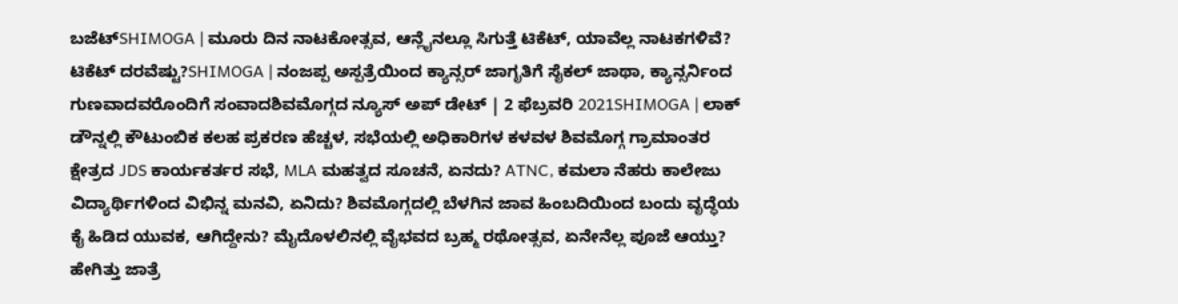ಬಜೆಟ್SHIMOGA | ಮೂರು ದಿನ ನಾಟಕೋತ್ಸವ, ಆನ್ಲೈನಲ್ಲೂ ಸಿಗುತ್ತೆ ಟಿಕೆಟ್, ಯಾವೆಲ್ಲ ನಾಟಕಗಳಿವೆ? ಟಿಕೆಟ್ ದರವೆಷ್ಟು?SHIMOGA | ನಂಜಪ್ಪ ಅಸ್ಪತ್ರೆಯಿಂದ ಕ್ಯಾನ್ಸರ್ ಜಾಗೃತಿಗೆ ಸೈಕಲ್ ಜಾಥಾ, ಕ್ಯಾನ್ಸರ್ನಿಂದ ಗುಣವಾದವರೊಂದಿಗೆ ಸಂವಾದಶಿವಮೊಗ್ಗದ ನ್ಯೂಸ್ ಅಪ್ ಡೇಟ್ | 2 ಫೆಬ್ರವರಿ 2021SHIMOGA | ಲಾಕ್ ಡೌನ್ನಲ್ಲಿ ಕೌಟುಂಬಿಕ ಕಲಹ ಪ್ರಕರಣ ಹೆಚ್ಚಳ, ಸಭೆಯಲ್ಲಿ ಅಧಿಕಾರಿಗಳ ಕಳವಳ ಶಿವಮೊಗ್ಗ ಗ್ರಾಮಾಂತರ ಕ್ಷೇತ್ರದ JDS ಕಾರ್ಯಕರ್ತರ ಸಭೆ, MLA ಮಹತ್ವದ ಸೂಚನೆ, ಏನದು? ATNC, ಕಮಲಾ ನೆಹರು ಕಾಲೇಜು ವಿದ್ಯಾರ್ಥಿಗಳಿಂದ ವಿಭಿನ್ನ ಮನವಿ, ಏನಿದು? ಶಿವಮೊಗ್ಗದಲ್ಲಿ ಬೆಳಗಿನ ಜಾವ ಹಿಂಬದಿಯಿಂದ ಬಂದು ವೃದ್ಧೆಯ ಕೈ ಹಿಡಿದ ಯುವಕ, ಆಗಿದ್ದೇನು? ಮೈದೊಳಲಿನಲ್ಲಿ ವೈಭವದ ಬ್ರಹ್ಮ ರಥೋತ್ಸವ, ಏನೇನೆಲ್ಲ ಪೂಜೆ ಆಯ್ತು? ಹೇಗಿತ್ತು ಜಾತ್ರೆ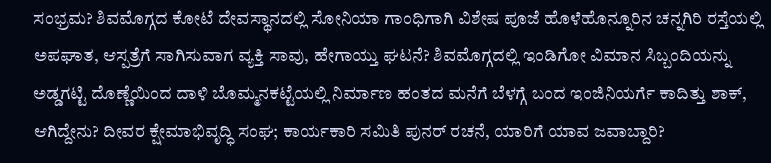ಸಂಭ್ರಮ? ಶಿವಮೊಗ್ಗದ ಕೋಟೆ ದೇವಸ್ಥಾನದಲ್ಲಿ ಸೋನಿಯಾ ಗಾಂಧಿಗಾಗಿ ವಿಶೇಷ ಪೂಜೆ ಹೊಳೆಹೊನ್ನೂರಿನ ಚನ್ನಗಿರಿ ರಸ್ತೆಯಲ್ಲಿ ಅಪಘಾತ, ಆಸ್ಪತ್ರೆಗೆ ಸಾಗಿಸುವಾಗ ವ್ಯಕ್ತಿ ಸಾವು, ಹೇಗಾಯ್ತು ಘಟನೆ? ಶಿವಮೊಗ್ಗದಲ್ಲಿ ಇಂಡಿಗೋ ವಿಮಾನ ಸಿಬ್ಬಂದಿಯನ್ನು ಅಡ್ಡಗಟ್ಟಿ ದೊಣ್ಣೆಯಿಂದ ದಾಳಿ ಬೊಮ್ಮನಕಟ್ಟೆಯಲ್ಲಿ ನಿರ್ಮಾಣ ಹಂತದ ಮನೆಗೆ ಬೆಳಗ್ಗೆ ಬಂದ ಇಂಜಿನಿಯರ್ಗೆ ಕಾದಿತ್ತು ಶಾಕ್, ಆಗಿದ್ದೇನು? ದೀವರ ಕ್ಷೇಮಾಭಿವೃದ್ಧಿ ಸಂಘ; ಕಾರ್ಯಕಾರಿ ಸಮಿತಿ ಪುನರ್ ರಚನೆ, ಯಾರಿಗೆ ಯಾವ ಜವಾಬ್ದಾರಿ?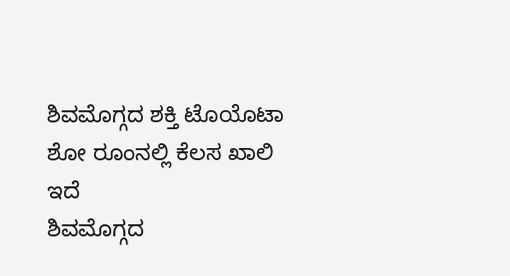ಶಿವಮೊಗ್ಗದ ಶಕ್ತಿ ಟೊಯೊಟಾ ಶೋ ರೂಂನಲ್ಲಿ ಕೆಲಸ ಖಾಲಿ ಇದೆ
ಶಿವಮೊಗ್ಗದ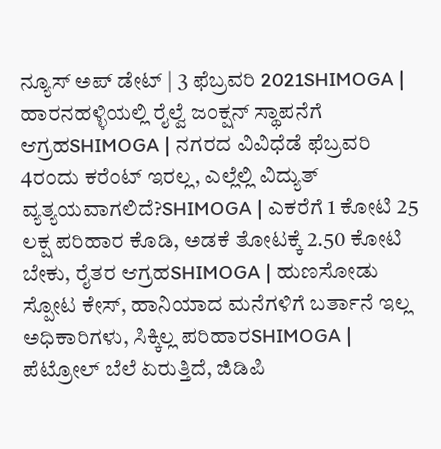ನ್ಯೂಸ್ ಅಪ್ ಡೇಟ್ | 3 ಫೆಬ್ರವರಿ 2021SHIMOGA | ಹಾರನಹಳ್ಳಿಯಲ್ಲಿ ರೈಲ್ವೆ ಜಂಕ್ಷನ್ ಸ್ಥಾಪನೆಗೆ ಆಗ್ರಹSHIMOGA | ನಗರದ ವಿವಿಧೆಡೆ ಫೆಬ್ರವರಿ 4ರಂದು ಕರೆಂಟ್ ಇರಲ್ಲ, ಎಲ್ಲೆಲ್ಲಿ ವಿದ್ಯುತ್ ವ್ಯತ್ಯಯವಾಗಲಿದೆ?SHIMOGA | ಎಕರೆಗೆ 1 ಕೋಟಿ 25 ಲಕ್ಷ ಪರಿಹಾರ ಕೊಡಿ, ಅಡಕೆ ತೋಟಕ್ಕೆ 2.50 ಕೋಟಿ ಬೇಕು, ರೈತರ ಆಗ್ರಹSHIMOGA | ಹುಣಸೋಡು ಸ್ಪೋಟ ಕೇಸ್, ಹಾನಿಯಾದ ಮನೆಗಳಿಗೆ ಬರ್ತಾನೆ ಇಲ್ಲ ಅಧಿಕಾರಿಗಳು, ಸಿಕ್ಕಿಲ್ಲ ಪರಿಹಾರSHIMOGA | ಪೆಟ್ರೋಲ್ ಬೆಲೆ ಏರುತ್ತಿದೆ, ಜಿಡಿಪಿ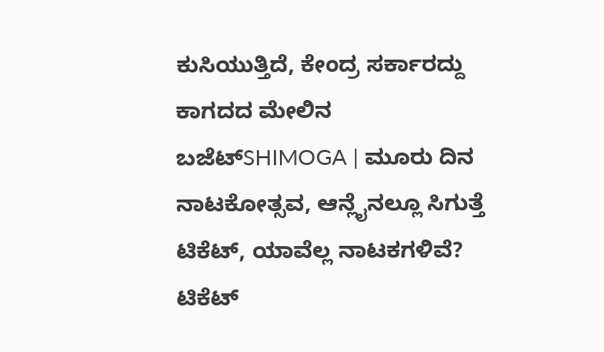ಕುಸಿಯುತ್ತಿದೆ, ಕೇಂದ್ರ ಸರ್ಕಾರದ್ದು ಕಾಗದದ ಮೇಲಿನ ಬಜೆಟ್SHIMOGA | ಮೂರು ದಿನ ನಾಟಕೋತ್ಸವ, ಆನ್ಲೈನಲ್ಲೂ ಸಿಗುತ್ತೆ ಟಿಕೆಟ್, ಯಾವೆಲ್ಲ ನಾಟಕಗಳಿವೆ? ಟಿಕೆಟ್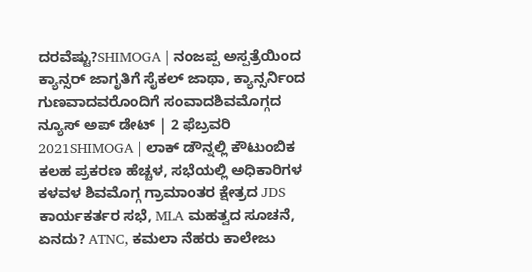ದರವೆಷ್ಟು?SHIMOGA | ನಂಜಪ್ಪ ಅಸ್ಪತ್ರೆಯಿಂದ ಕ್ಯಾನ್ಸರ್ ಜಾಗೃತಿಗೆ ಸೈಕಲ್ ಜಾಥಾ, ಕ್ಯಾನ್ಸರ್ನಿಂದ ಗುಣವಾದವರೊಂದಿಗೆ ಸಂವಾದಶಿವಮೊಗ್ಗದ ನ್ಯೂಸ್ ಅಪ್ ಡೇಟ್ | 2 ಫೆಬ್ರವರಿ 2021SHIMOGA | ಲಾಕ್ ಡೌನ್ನಲ್ಲಿ ಕೌಟುಂಬಿಕ ಕಲಹ ಪ್ರಕರಣ ಹೆಚ್ಚಳ, ಸಭೆಯಲ್ಲಿ ಅಧಿಕಾರಿಗಳ ಕಳವಳ ಶಿವಮೊಗ್ಗ ಗ್ರಾಮಾಂತರ ಕ್ಷೇತ್ರದ JDS ಕಾರ್ಯಕರ್ತರ ಸಭೆ, MLA ಮಹತ್ವದ ಸೂಚನೆ, ಏನದು? ATNC, ಕಮಲಾ ನೆಹರು ಕಾಲೇಜು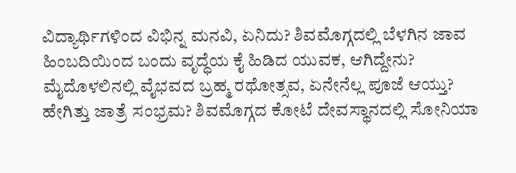ವಿದ್ಯಾರ್ಥಿಗಳಿಂದ ವಿಭಿನ್ನ ಮನವಿ, ಏನಿದು? ಶಿವಮೊಗ್ಗದಲ್ಲಿ ಬೆಳಗಿನ ಜಾವ ಹಿಂಬದಿಯಿಂದ ಬಂದು ವೃದ್ಧೆಯ ಕೈ ಹಿಡಿದ ಯುವಕ, ಆಗಿದ್ದೇನು? ಮೈದೊಳಲಿನಲ್ಲಿ ವೈಭವದ ಬ್ರಹ್ಮ ರಥೋತ್ಸವ, ಏನೇನೆಲ್ಲ ಪೂಜೆ ಆಯ್ತು? ಹೇಗಿತ್ತು ಜಾತ್ರೆ ಸಂಭ್ರಮ? ಶಿವಮೊಗ್ಗದ ಕೋಟೆ ದೇವಸ್ಥಾನದಲ್ಲಿ ಸೋನಿಯಾ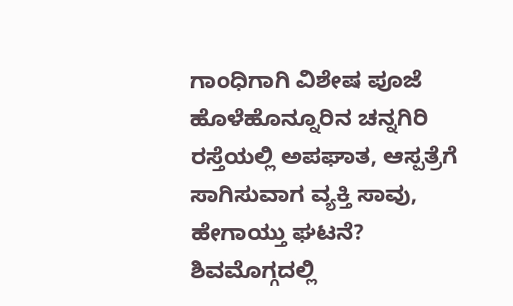ಗಾಂಧಿಗಾಗಿ ವಿಶೇಷ ಪೂಜೆ ಹೊಳೆಹೊನ್ನೂರಿನ ಚನ್ನಗಿರಿ ರಸ್ತೆಯಲ್ಲಿ ಅಪಘಾತ, ಆಸ್ಪತ್ರೆಗೆ ಸಾಗಿಸುವಾಗ ವ್ಯಕ್ತಿ ಸಾವು, ಹೇಗಾಯ್ತು ಘಟನೆ? ಶಿವಮೊಗ್ಗದಲ್ಲಿ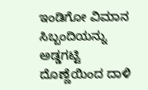ಇಂಡಿಗೋ ವಿಮಾನ ಸಿಬ್ಬಂದಿಯನ್ನು ಅಡ್ಡಗಟ್ಟಿ ದೊಣ್ಣೆಯಿಂದ ದಾಳಿ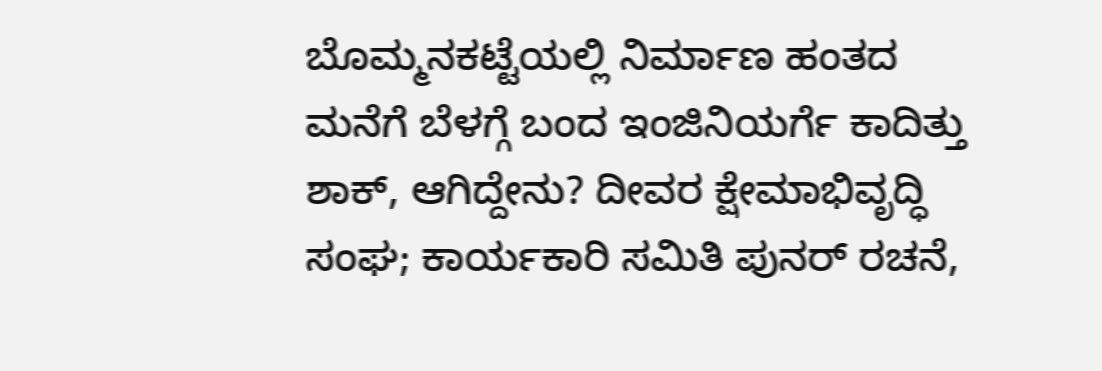ಬೊಮ್ಮನಕಟ್ಟೆಯಲ್ಲಿ ನಿರ್ಮಾಣ ಹಂತದ ಮನೆಗೆ ಬೆಳಗ್ಗೆ ಬಂದ ಇಂಜಿನಿಯರ್ಗೆ ಕಾದಿತ್ತು ಶಾಕ್, ಆಗಿದ್ದೇನು? ದೀವರ ಕ್ಷೇಮಾಭಿವೃದ್ಧಿ ಸಂಘ; ಕಾರ್ಯಕಾರಿ ಸಮಿತಿ ಪುನರ್ ರಚನೆ,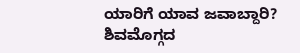ಯಾರಿಗೆ ಯಾವ ಜವಾಬ್ದಾರಿ? ಶಿವಮೊಗ್ಗದ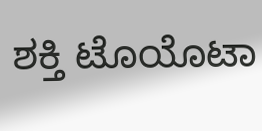ಶಕ್ತಿ ಟೊಯೊಟಾ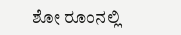ಶೋ ರೂಂನಲ್ಲಿ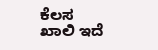ಕೆಲಸ ಖಾಲಿ ಇದೆ